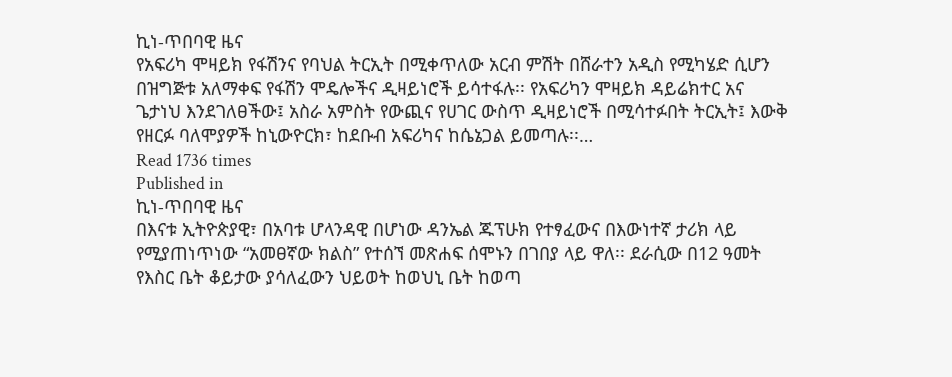ኪነ-ጥበባዊ ዜና
የአፍሪካ ሞዛይክ የፋሽንና የባህል ትርኢት በሚቀጥለው አርብ ምሽት በሸራተን አዲስ የሚካሄድ ሲሆን በዝግጅቱ አለማቀፍ የፋሽን ሞዴሎችና ዲዛይነሮች ይሳተፋሉ፡፡ የአፍሪካን ሞዛይክ ዳይሬክተር አና ጌታነህ እንደገለፀችው፤ አስራ አምስት የውጪና የሀገር ውስጥ ዲዛይነሮች በሚሳተፉበት ትርኢት፤ እውቅ የዘርፉ ባለሞያዎች ከኒውዮርክ፣ ከደቡብ አፍሪካና ከሴኔጋል ይመጣሉ፡፡…
Read 1736 times
Published in
ኪነ-ጥበባዊ ዜና
በእናቱ ኢትዮጵያዊ፣ በአባቱ ሆላንዳዊ በሆነው ዳንኤል ጁፕሁክ የተፃፈውና በእውነተኛ ታሪክ ላይ የሚያጠነጥነው “አመፀኛው ክልስ” የተሰኘ መጽሐፍ ሰሞኑን በገበያ ላይ ዋለ፡፡ ደራሲው በ12 ዓመት የእስር ቤት ቆይታው ያሳለፈውን ህይወት ከወህኒ ቤት ከወጣ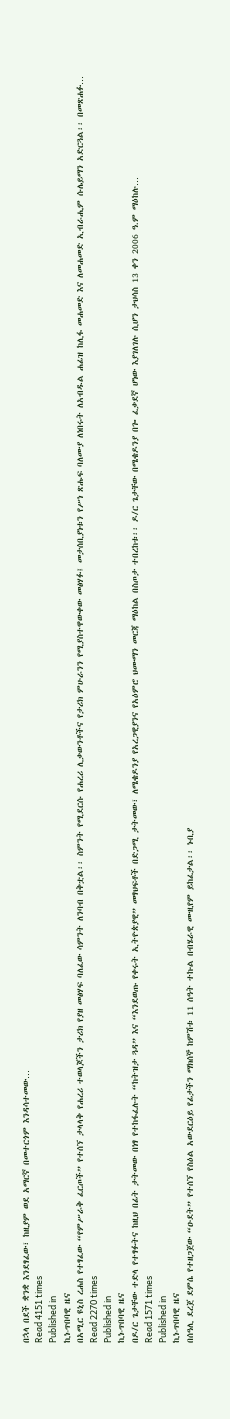በኋላ በደች ቋንቋ እንደፃፈው፣ ከዚያም ወደ አማርኛ በመተርጎም እንዳሳተመው…
Read 4151 times
Published in
ኪነ-ጥበባዊ ዜና
በአሚር ዩኒስ ረሐስ የተፃፈው “የምሥራቅ ፈርጦች” የተሰኘ ታላላቅ የሐረሪ ተወላጆችን ታሪክ የያዘ መፅሃፍ ባለፈው ሳምንት ለንባብ በቅቷል፡፡ ስምንት የሚደርሱ የሐረሪ ሊቃውንቶችና የታሪክ ምሁራንን የሚያስተዋውቀው መፅሃፉ፤ መታሰቢያነቱን የሥነ ጽሑፍ ባለሙያ ለነበሩት ለአብዱል ሐፊዝ ከሊፋ መሐመድ እና ለመሐመድ ኢብራሒም ሱሌይማን አድርጓል፡፡ በመጽሐፉ…
Read 2270 times
Published in
ኪነ-ጥበባዊ ዜና
በዶ/ር ጌታቸው ተድላ የተፃፉትና ከዚህ በፊት ታትመው በነፃ የተከፋፈሉት “ከትዝታ ጓዳ” እና “እንደወጡ የቀሩት ኢትዮጵያዊ” መፃህፍቶች በድጋሚ ታትመው፣ ለሜቄዶንያ የአረጋዊያንና የአዕምሮ ህሙማን መርጃ ማዕከል በስጦታ ተበረከቱ፡፡ ዶ/ር ጌታቸው በሜቄዶንያ በጐ ፈቃደኛ ሆነው እያገለገሉ ሲሆን ታህሳስ 13 ቀን 2006 ዓ.ም ማዕከሉ…
Read 1571 times
Published in
ኪነ-ጥበባዊ ዜና
በሰዓሊ ደረጀ ደምሴ የተዘጋጀው “ዑደት” የተሰኘ የስዕል አውደርዕይ የፊታችን ማክሰኞ ከምሽቱ 11 ሰዓት ተኩል በብሄራዊ ሙዚየም ይከፈታል፡፡ ኑቢያ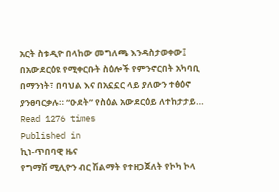አርት ስቱዲዮ በላከው መግለጫ እንዳስታወቀው፤ በአውደርዕዩ የሚቀርቡት ስዕሎች የምንኖርበት አካባቢ በማንነት፣ በባህል እና በአኗኗር ላይ ያለውን ተፅዕኖ ያንፀባርቃሉ። “ዑደት” የስዕል አውደርዕይ ለተከታታይ…
Read 1276 times
Published in
ኪነ-ጥበባዊ ዜና
የግማሽ ሚሊዮን ብር ሽልማት የተዘጋጀለት የኮካ ኮላ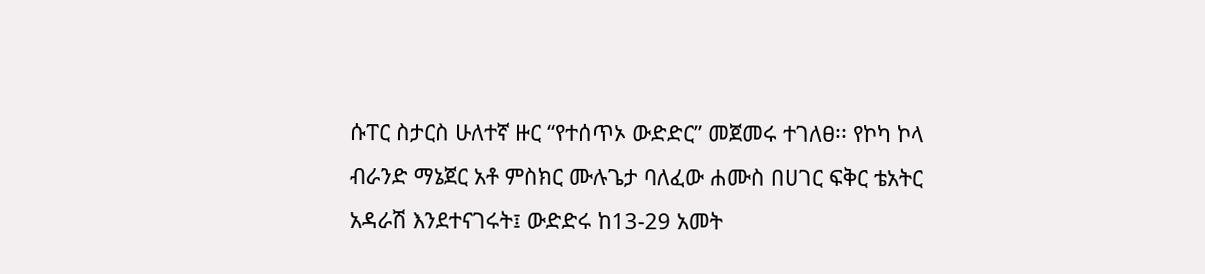ሱፐር ስታርስ ሁለተኛ ዙር “የተሰጥኦ ውድድር” መጀመሩ ተገለፀ፡፡ የኮካ ኮላ ብራንድ ማኔጀር አቶ ምስክር ሙሉጌታ ባለፈው ሐሙስ በሀገር ፍቅር ቴአትር አዳራሽ እንደተናገሩት፤ ውድድሩ ከ13-29 አመት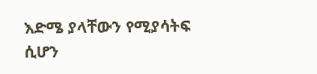እድሜ ያላቸውን የሚያሳትፍ ሲሆን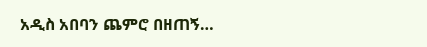አዲስ አበባን ጨምሮ በዘጠኝ…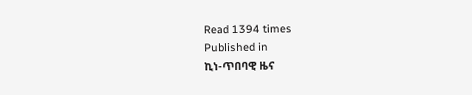Read 1394 times
Published in
ኪነ-ጥበባዊ ዜና